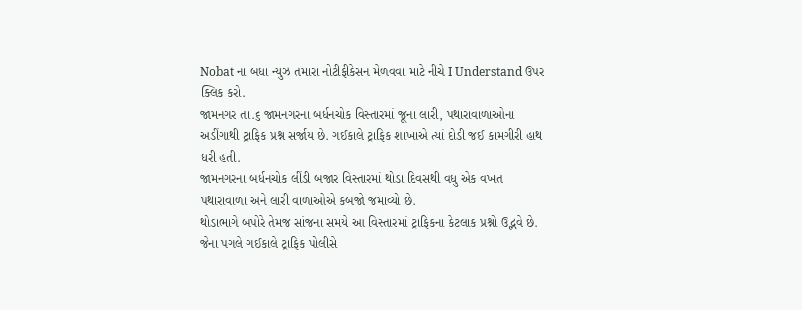Nobat ના બધા ન્યુઝ તમારા નોટીફીકેસન મેળવવા માટે નીચે I Understand ઉપર ક્લિક કરો.
જામનગર તા.૬ જામનગરના બર્ધનચોક વિસ્તારમાં જૂના લારી, પથારાવાળાઓના અડીંગાથી ટ્રાફિક પ્રશ્ન સર્જાય છે. ગઈકાલે ટ્રાફિક શાખાએ ત્યાં દોડી જઈ કામગીરી હાથ ધરી હતી.
જામનગરના બર્ધનચોક લીંડી બજાર વિસ્તારમાં થોડા દિવસથી વધુ એક વખત પથારાવાળા અને લારી વાળાઓએ કબજો જમાવ્યો છે.
થોડાભાગે બપોરે તેમજ સાંજના સમયે આ વિસ્તારમાં ટ્રાફિકના કેટલાક પ્રશ્નો ઉદ્ભવે છે. જેના પગલે ગઈકાલે ટ્રાફિક પોલીસે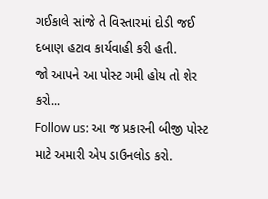ગઈકાલે સાંજે તે વિસ્તારમાં દોડી જઈ દબાણ હટાવ કાર્યવાહી કરી હતી.
જો આપને આ પોસ્ટ ગમી હોય તો શેર કરો...
Follow us: આ જ પ્રકારની બીજી પોસ્ટ માટે અમારી એપ ડાઉનલોડ કરો.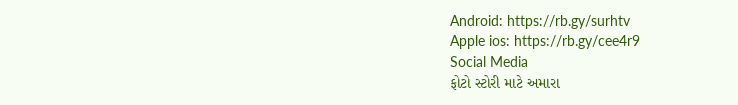Android: https://rb.gy/surhtv
Apple ios: https://rb.gy/cee4r9
Social Media
ફોટો સ્ટોરી માટે અમારા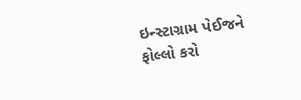ઇન્સ્ટાગ્રામ પેઈજને ફોલ્લો કરો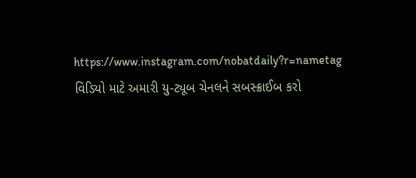https://www.instagram.com/nobatdaily?r=nametag
વિડિયો માટે અમારી યુ-ટ્યૂબ ચેનલને સબસ્ક્રાઈબ કરો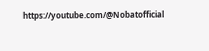https://youtube.com/@Nobatofficial